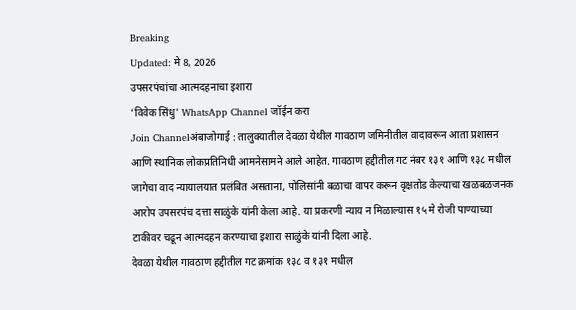Breaking
Updated: मे 8, 2026
उपसरपंचांचा आत्मदहनाचा इशारा
‘विवेक सिंधु' WhatsApp Channel जॉईन करा
Join Channelअंबाजोगाई : तालुक्यातील देवळा येथील गावठाण जमिनीतील वादावरून आता प्रशासन आणि स्थानिक लोकप्रतिनिधी आमनेसामने आले आहेत. गावठाण हद्दीतील गट नंबर १३१ आणि १३८ मधील जागेचा वाद न्यायालयात प्रलंबित असताना, पोलिसांनी बळाचा वापर करून वृक्षतोड केल्याचा खळबळजनक आरोप उपसरपंच दत्ता साळुंके यांनी केला आहे. या प्रकरणी न्याय न मिळाल्यास १५ मे रोजी पाण्याच्या टाकीवर चढून आत्मदहन करण्याचा इशारा साळुंके यांनी दिला आहे.
देवळा येथील गावठाण हद्दीतील गट क्रमांक १३८ व १३१ मधील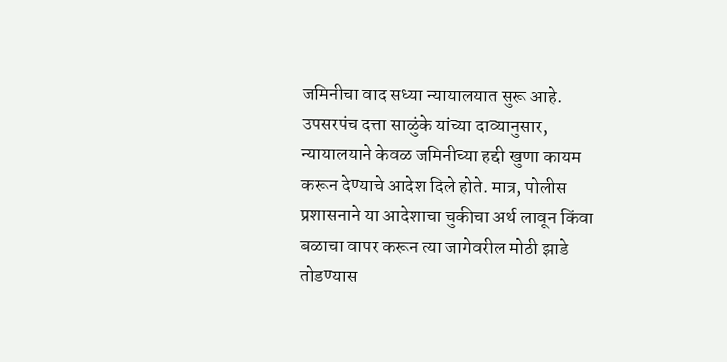जमिनीचा वाद सध्या न्यायालयात सुरू आहे. उपसरपंच दत्ता साळुंके यांच्या दाव्यानुसार, न्यायालयाने केवळ जमिनीच्या हद्दी खुणा कायम करून देण्याचे आदेश दिले होते. मात्र, पोलीस प्रशासनाने या आदेशाचा चुकीचा अर्थ लावून किंवा बळाचा वापर करून त्या जागेवरील मोठी झाडे तोडण्यास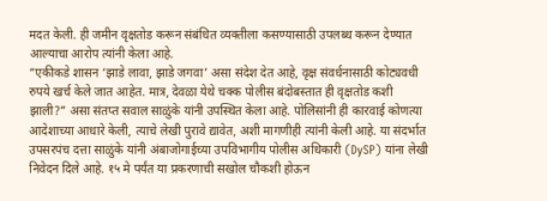मदत केली. ही जमीन वृक्षतोड करून संबंधित व्यक्तीला कसण्यासाठी उपलब्ध करून देण्यात आल्याचा आरोप त्यांनी केला आहे.
“एकीकडे शासन ‘झाडे लावा, झाडे जगवा’ असा संदेश देत आहे, वृक्ष संवर्धनासाठी कोट्यवधी रुपये खर्च केले जात आहेत. मात्र, देवळा येथे चक्क पोलीस बंदोबस्तात ही वृक्षतोड कशी झाली?” असा संतप्त सवाल साळुंके यांनी उपस्थित केला आहे. पोलिसांनी ही कारवाई कोणत्या आदेशाच्या आधारे केली, त्याचे लेखी पुरावे द्यावेत, अशी मागणीही त्यांनी केली आहे. या संदर्भात उपसरपंच दत्ता साळुंके यांनी अंबाजोगाईच्या उपविभागीय पोलीस अधिकारी (DySP) यांना लेखी निवेदन दिले आहे. १५ मे पर्यंत या प्रकरणाची सखोल चौकशी होऊन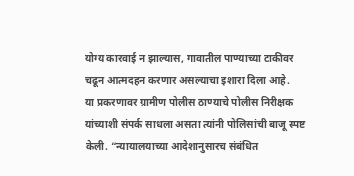योग्य कारवाई न झाल्यास, गावातील पाण्याच्या टाकीवर चढून आत्मदहन करणार असल्याचा इशारा दिला आहे.
या प्रकरणावर ग्रामीण पोलीस ठाण्याचे पोलीस निरीक्षक यांच्याशी संपर्क साधला असता त्यांनी पोलिसांची बाजू स्पष्ट केली. “न्यायालयाच्या आदेशानुसारच संबंधित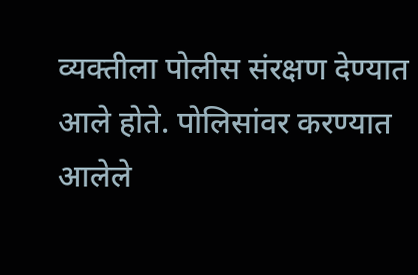व्यक्तीला पोलीस संरक्षण देण्यात आले होते. पोलिसांवर करण्यात आलेले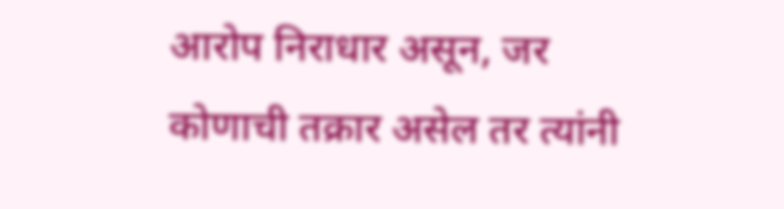आरोप निराधार असून, जर कोणाची तक्रार असेल तर त्यांनी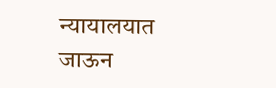न्यायालयात जाऊन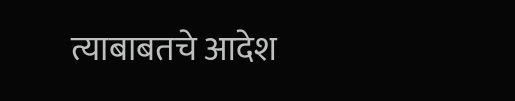त्याबाबतचे आदेश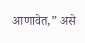आणावेत,” असे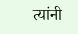त्यांनी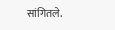सांगितले.